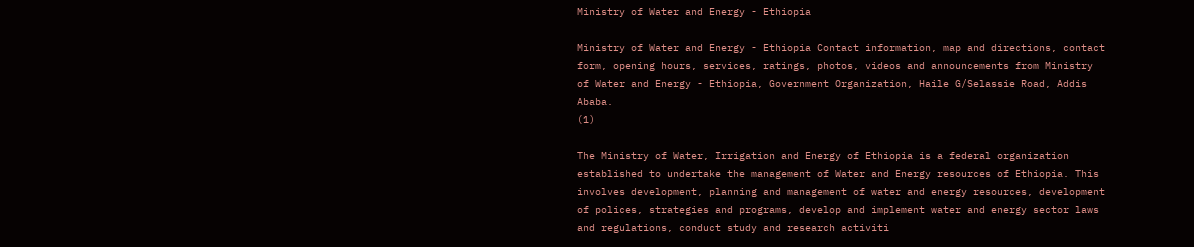Ministry of Water and Energy - Ethiopia

Ministry of Water and Energy - Ethiopia Contact information, map and directions, contact form, opening hours, services, ratings, photos, videos and announcements from Ministry of Water and Energy - Ethiopia, Government Organization, Haile G/Selassie Road, Addis Ababa.
(1)

The Ministry of Water, Irrigation and Energy of Ethiopia is a federal organization established to undertake the management of Water and Energy resources of Ethiopia. This involves development, planning and management of water and energy resources, development of polices, strategies and programs, develop and implement water and energy sector laws and regulations, conduct study and research activiti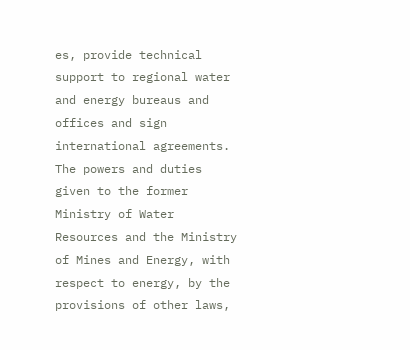es, provide technical support to regional water and energy bureaus and offices and sign international agreements. The powers and duties given to the former Ministry of Water Resources and the Ministry of Mines and Energy, with respect to energy, by the provisions of other laws,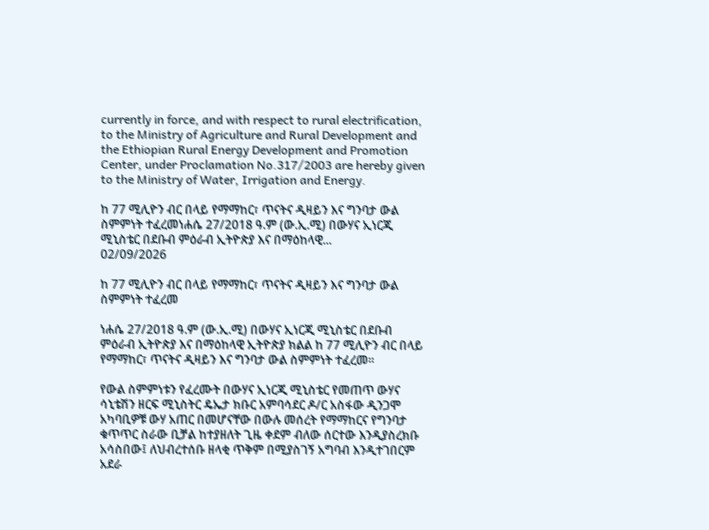currently in force, and with respect to rural electrification, to the Ministry of Agriculture and Rural Development and the Ethiopian Rural Energy Development and Promotion Center, under Proclamation No.317/2003 are hereby given to the Ministry of Water, Irrigation and Energy.

ከ 77 ሚሊዮን ብር በላይ የማማከር፣ ጥናትና ዲዛይን እና ግንባታ ውል ስምምነት ተፈረመነሐሴ 27/2018 ዓ.ም (ው.ኢ.ሚ) በውሃና ኢነርጂ ሚኒስቴር በደቡብ ምዕራብ ኢትዮጵያ እና በማዕከላዊ...
02/09/2026

ከ 77 ሚሊዮን ብር በላይ የማማከር፣ ጥናትና ዲዛይን እና ግንባታ ውል ስምምነት ተፈረመ

ነሐሴ 27/2018 ዓ.ም (ው.ኢ.ሚ) በውሃና ኢነርጂ ሚኒስቴር በደቡብ ምዕራብ ኢትዮጵያ እና በማዕከላዊ ኢትዮጵያ ክልል ከ 77 ሚሊዮን ብር በላይ የማማከር፣ ጥናትና ዲዛይን እና ግንባታ ውል ስምምነት ተፈረመ።

የውል ስምምነቱን የፈረሙት በውሃና ኢነርጂ ሚኒስቴር የመጠጥ ውሃና ሳኒቴሽን ዘርፍ ሚኒስትር ዴኤታ ክቡር አምባሳደር ዶ/ር አስፋው ዲንጋሞ አካባቢዎቹ ውሃ አጠር በመሆናቸው በውሉ መሰረት የማማከርና የግንባታ ቁጥጥር ስራው ቢቻል ከተያዘለት ጊዜ ቀደም ብለው ሰርተው እንዲያስረክቡ አሳስበው፤ ለህብረተሰቡ ዘላቂ ጥቅም በሚያስገኝ አግባብ እንዲተገበርም አደራ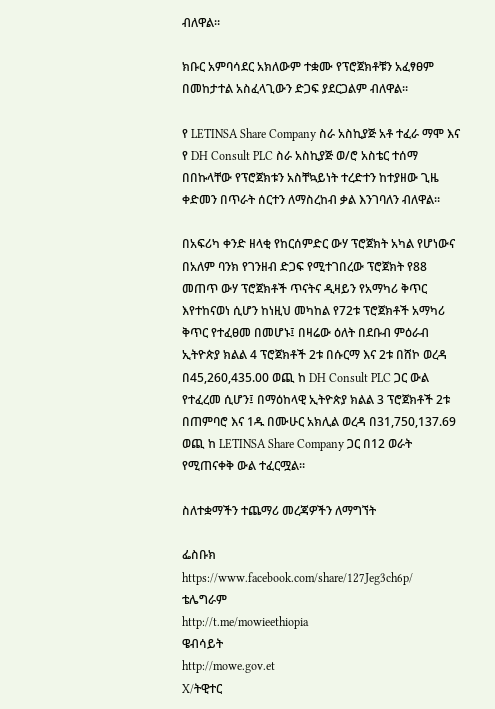ብለዋል።

ክቡር አምባሳደር አክለውም ተቋሙ የፕሮጀክቶቹን አፈፃፀም በመከታተል አስፈላጊውን ድጋፍ ያደርጋልም ብለዋል።

የ LETINSA Share Company ስራ አስኪያጅ አቶ ተፈራ ማሞ እና የ DH Consult PLC ስራ አስኪያጅ ወ/ሮ አስቴር ተሰማ በበኩላቸው የፕሮጀክቱን አስቸኳይነት ተረድተን ከተያዘው ጊዜ ቀድመን በጥራት ሰርተን ለማስረከብ ቃል እንገባለን ብለዋል።

በአፍሪካ ቀንድ ዘላቂ የከርሰምድር ውሃ ፕሮጀክት አካል የሆነውና በአለም ባንክ የገንዘብ ድጋፍ የሚተገበረው ፕሮጀክት የ88 መጠጥ ውሃ ፕሮጀክቶች ጥናትና ዲዛይን የአማካሪ ቅጥር እየተከናወነ ሲሆን ከነዚህ መካከል የ72ቱ ፕሮጀክቶች አማካሪ ቅጥር የተፈፀመ በመሆኑ፤ በዛሬው ዕለት በደቡብ ምዕራብ ኢትዮጵያ ክልል 4 ፕሮጀክቶች 2ቱ በሱርማ እና 2ቱ በሸኮ ወረዳ በ45,260,435.00 ወጪ ከ DH Consult PLC ጋር ውል የተፈረመ ሲሆን፤ በማዕከላዊ ኢትዮጵያ ክልል 3 ፕሮጀክቶች 2ቱ በጠምባሮ እና 1ዱ በሙሁር አክሊል ወረዳ በ31,750,137.69 ወጪ ከ LETINSA Share Company ጋር በ12 ወራት የሚጠናቀቅ ውል ተፈርሟል።

ስለተቋማችን ተጨማሪ መረጃዎችን ለማግኘት

ፌስቡክ
https://www.facebook.com/share/127Jeg3ch6p/
ቴሌግራም
http://t.me/mowieethiopia
ዌብሳይት
http://mowe.gov.et
X/ትዊተር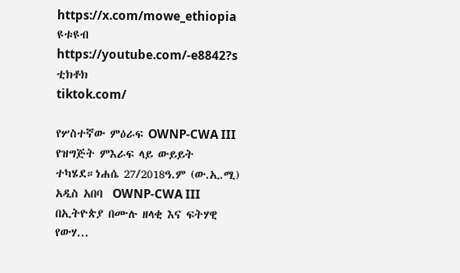https://x.com/mowe_ethiopia
ዩቱዩብ
https://youtube.com/-e8842?s
ቲክቶክ
tiktok.com/

የሦስተኛው ምዕራፍ OWNP-CWA III የዝግጅት ምእራፍ ላይ ውይይት ተካሄደ።ነሐሴ 27/2018ዓ.ም (ው.ኢ.ሚ) አዲስ አበባ  OWNP-CWA III በኢትዮጵያ በሙሉ ዘላቂ እና ፍትሃዊ የውሃ...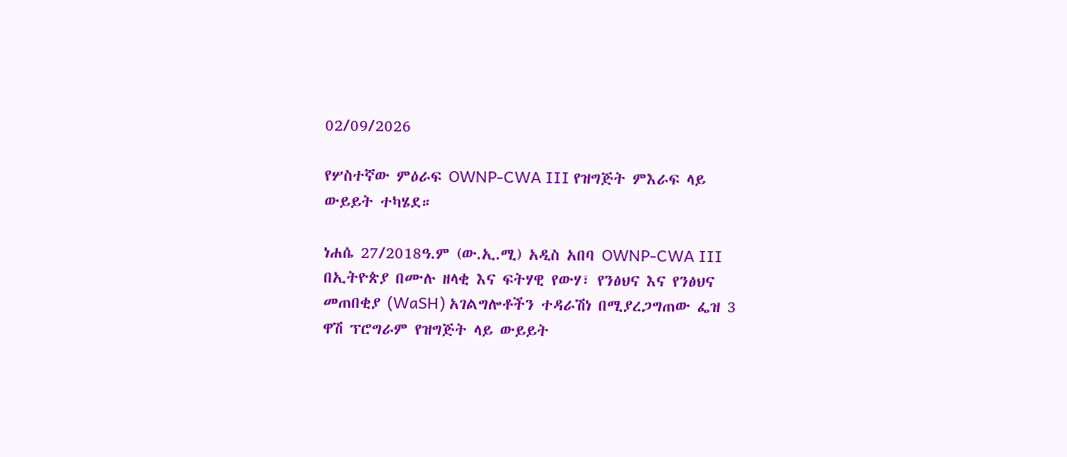02/09/2026

የሦስተኛው ምዕራፍ OWNP-CWA III የዝግጅት ምእራፍ ላይ ውይይት ተካሄደ።

ነሐሴ 27/2018ዓ.ም (ው.ኢ.ሚ) አዲስ አበባ OWNP-CWA III በኢትዮጵያ በሙሉ ዘላቂ እና ፍትሃዊ የውሃ፣ የንፅህና እና የንፅህና መጠበቂያ (WaSH) አገልግሎቶችን ተዳራሽነ በሚያረጋግጠው ፌዝ 3 ዋሽ ፕሮግራም የዝግጅት ላይ ውይይት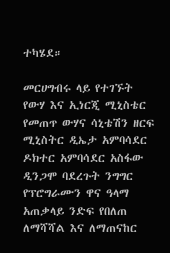ተካሄደ።

መርሀግብሩ ላይ የተገኙት የውሃ እና ኢነርጂ ሚኒስቴር የመጠጥ ውሃና ሳኒቴሽን ዘርፍ ሚኒስትር ዲኤታ አምባሳደር ዶክተር አምባሳደር አስፋው ዲንጋሞ ባደረጉት ንግግር የፕሮግራሙን ዋና ዓላማ አጠቃላይ ንድፍ የበለጠ ለማሻሻል እና ለማጠናከር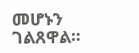መሆኑን ገልጸዋል።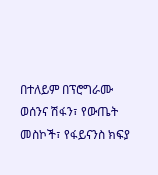በተለይም በፕሮግራሙ ወሰንና ሽፋን፣ የውጤት መስኮች፣ የፋይናንስ ክፍያ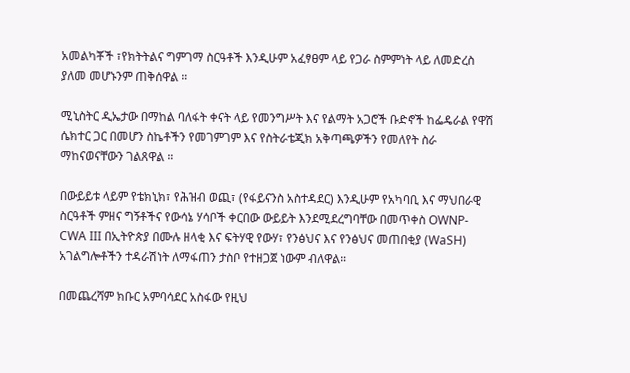አመልካቾች ፣የክትትልና ግምገማ ስርዓቶች እንዲሁም አፈፃፀም ላይ የጋራ ስምምነት ላይ ለመድረስ ያለመ መሆኑንም ጠቅሰዋል ።

ሚኒስትር ዲኤታው በማከል ባለፋት ቀናት ላይ የመንግሥት እና የልማት አጋሮች ቡድኖች ከፌዴራል የዋሽ ሴክተር ጋር በመሆን ስኬቶችን የመገምገም እና የስትራቴጂክ አቅጣጫዎችን የመለየት ስራ ማከናወናቸውን ገልጸዋል ።

በውይይቱ ላይም የቴክኒክ፣ የሕዝብ ወጪ፣ (የፋይናንስ አስተዳደር) እንዲሁም የአካባቢ እና ማህበራዊ ስርዓቶች ምዘና ግኝቶችና የውሳኔ ሃሳቦች ቀርበው ውይይት እንደሚደረግባቸው በመጥቀስ OWNP-CWA III በኢትዮጵያ በሙሉ ዘላቂ እና ፍትሃዊ የውሃ፣ የንፅህና እና የንፅህና መጠበቂያ (WaSH) አገልግሎቶችን ተዳራሽነት ለማፋጠን ታስቦ የተዘጋጀ ነውም ብለዋል።

በመጨረሻም ክቡር አምባሳደር አስፋው የዚህ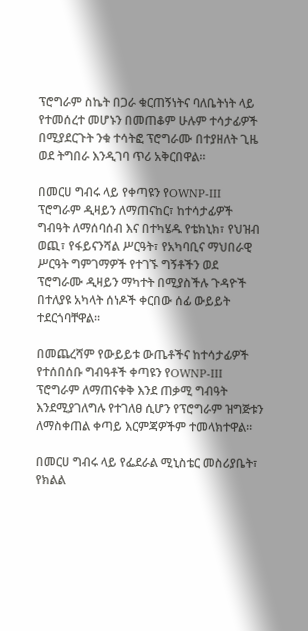ፕሮግራም ስኬት በጋራ ቁርጠኝነትና ባለቤትነት ላይ የተመሰረተ መሆኑን በመጠቆም ሁሉም ተሳታፊዎች በሚያደርጉት ንቁ ተሳትፎ ፕሮግራሙ በተያዘለት ጊዜ ወደ ትግበራ እንዲገባ ጥሪ አቅርበዋል።

በመርሀ ግብሩ ላይ የቀጣዩን የOWNP-III ፕሮግራም ዲዛይን ለማጠናከር፣ ከተሳታፊዎች ግብዓት ለማሰባሰብ እና በተካሄዱ የቴክኒክ፣ የህዝብ ወጪ፣ የፋይናንሻል ሥርዓት፣ የአካባቢና ማህበራዊ ሥርዓት ግምገማዎች የተገኙ ግኝቶችን ወደ ፕሮግራሙ ዲዛይን ማካተት በሚያስችሉ ጉዳዮች በተለያዩ አካላት ሰነዶች ቀርበው ሰፊ ውይይት ተደርጎባቸዋል።

በመጨረሻም የውይይቱ ውጤቶችና ከተሳታፊዎች የተሰበሰቡ ግብዓቶች ቀጣዩን የOWNP-III ፕሮግራም ለማጠናቀቅ እንደ ጠቃሚ ግብዓት እንደሚያገለግሉ የተገለፀ ሲሆን የፕሮግራም ዝግጅቱን ለማስቀጠል ቀጣይ እርምጃዎችም ተመላክተዋል።

በመርሀ ግብሩ ላይ የፌደራል ሚኒስቴር መስሪያቤት፣ የክልል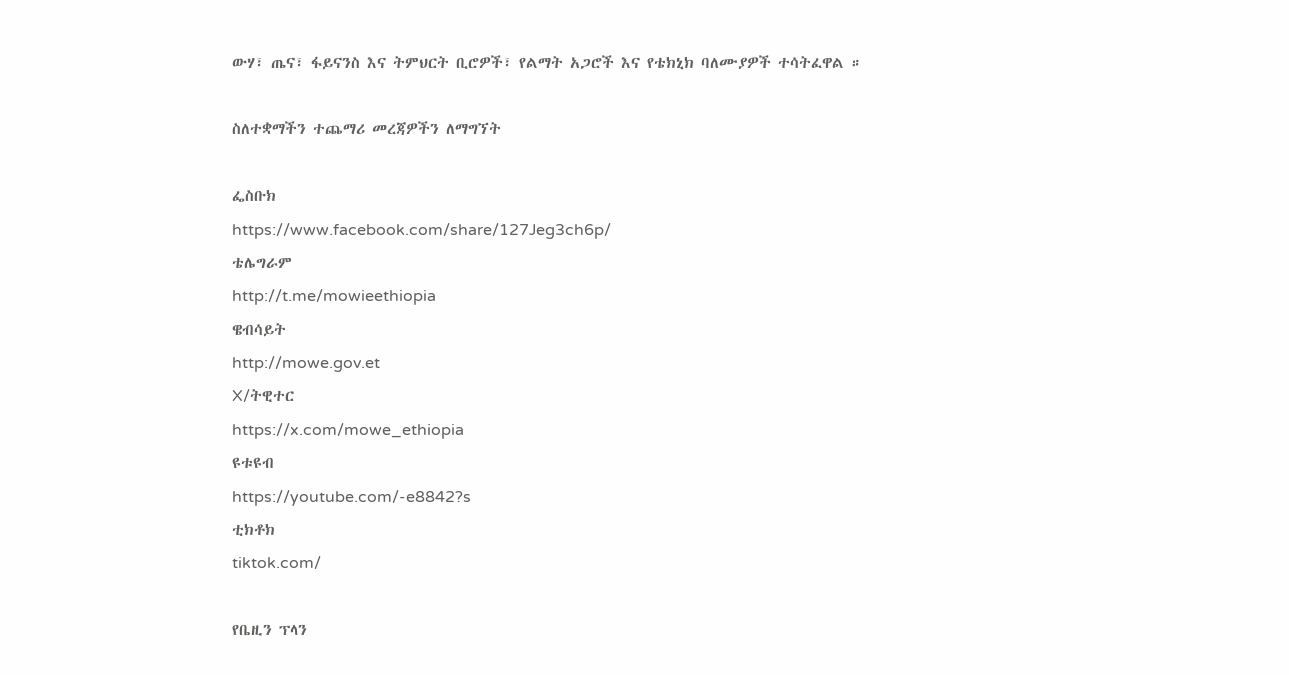ውሃ፣ ጤና፣ ፋይናንስ እና ትምህርት ቢሮዎች፣ የልማት አጋሮች እና የቴክኒክ ባለሙያዎች ተሳትፈዋል ።

ስለተቋማችን ተጨማሪ መረጃዎችን ለማግኘት

ፌስቡክ
https://www.facebook.com/share/127Jeg3ch6p/
ቴሌግራም
http://t.me/mowieethiopia
ዌብሳይት
http://mowe.gov.et
X/ትዊተር
https://x.com/mowe_ethiopia
ዩቱዩብ
https://youtube.com/-e8842?s
ቲክቶክ
tiktok.com/

የቤዚን ፕላን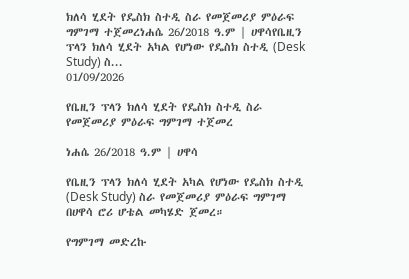ክለሳ ሂደት የዴስክ ስተዲ ስራ የመጀመሪያ ምዕራፍ ግምገማ ተጀመረነሐሴ 26/2018 ዓ.ም | ሀዋሳየቤዚን ፕላን ክለሳ ሂደት አካል የሆነው የዴስክ ስተዲ (Desk Study) ስ...
01/09/2026

የቤዚን ፕላን ክለሳ ሂደት የዴስክ ስተዲ ስራ የመጀመሪያ ምዕራፍ ግምገማ ተጀመረ

ነሐሴ 26/2018 ዓ.ም | ሀዋሳ

የቤዚን ፕላን ክለሳ ሂደት አካል የሆነው የዴስክ ስተዲ (Desk Study) ስራ የመጀመሪያ ምዕራፍ ግምገማ በሀዋሳ ሮሪ ሆቴል መካሄድ ጀመረ።

የግምገማ መድረኩ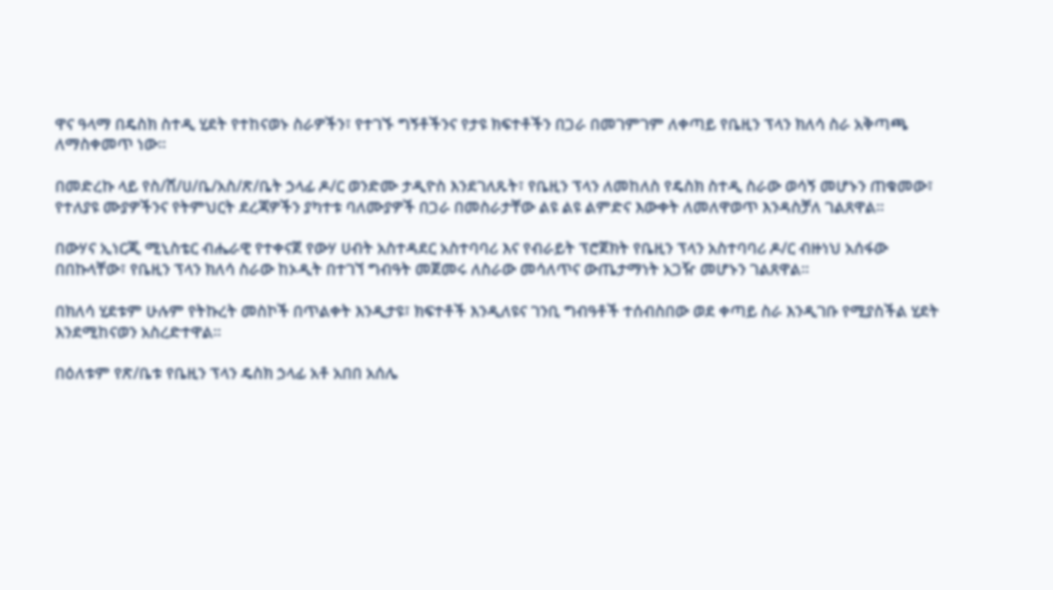ዋና ዓላማ በዴስክ ስተዲ ሂደት የተከናወኑ ስራዎችን፣ የተገኙ ግኝቶችንና የታዩ ክፍተቶችን በጋራ በመገምገም ለቀጣይ የቤዚን ፕላን ክለሳ ስራ አቅጣጫ ለማስቀመጥ ነው።

በመድረኩ ላይ የስ/ሸ/ሀ/ቤ/አስ/ጽ/ቤት ኃላፊ ዶ/ር ወንድሙ ታዲዮስ እንደገለጹት፣ የቤዚን ፕላን ለመከለስ የዴስክ ስተዲ ስራው ወሳኝ መሆኑን ጠቁመው፣ የተለያዩ ሙያዎችንና የትምህርት ደረጃዎችን ያካተቱ ባለሙያዎች በጋራ በመስራታቸው ልዩ ልዩ ልምድና እውቀት ለመለዋወጥ እንዳስቻለ ገልጸዋል።

በውሃና ኢነርጂ ሚኒስቴር ብሔራዊ የተቀናጀ የውሃ ሀብት አስተዳደር አስተባባሪ እና የብራይት ፕሮጀክት የቤዚን ፕላን አስተባባሪ ዶ/ር ብዙነህ አሰፋው በበኩላቸው፣ የቤዚን ፕላን ክለሳ ስራው ከኦዲት በተገኘ ግብዓት መጀመሩ ለስራው መሳለጥና ውጤታማነት አጋዥ መሆኑን ገልጸዋል።

በክለሳ ሂደቱም ሁሉም የትኩረት መስኮች በጥልቀት እንዲታዩ፣ ክፍተቶች እንዲለዩና ገንቢ ግብዓቶች ተሰብስበው ወደ ቀጣይ ስራ እንዲገቡ የሚያስችል ሂደት እንደሚከናወን አስረድተዋል።

በዕለቱም የጽ/ቤቱ የቤዚን ፕላን ዴስክ ኃላፊ አቶ አበበ አሰሌ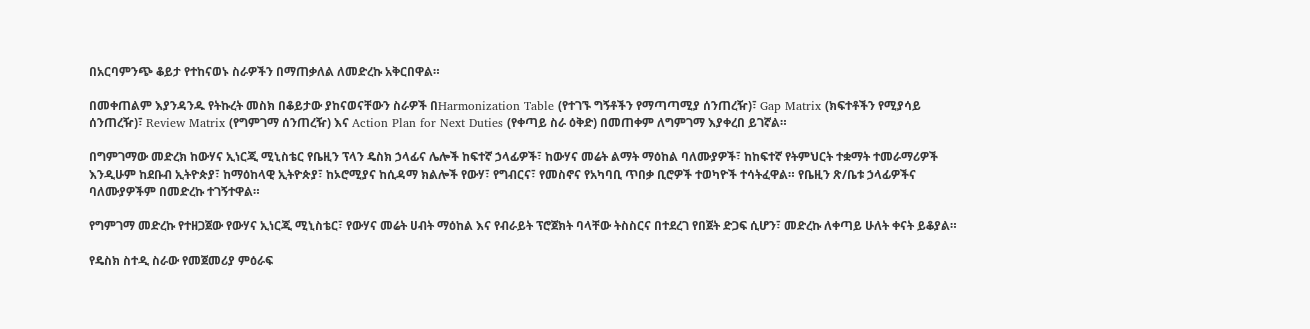በአርባምንጭ ቆይታ የተከናወኑ ስራዎችን በማጠቃለል ለመድረኩ አቅርበዋል።

በመቀጠልም እያንዳንዱ የትኩረት መስክ በቆይታው ያከናወናቸውን ስራዎች በHarmonization Table (የተገኙ ግኝቶችን የማጣጣሚያ ሰንጠረዥ)፣ Gap Matrix (ክፍተቶችን የሚያሳይ ሰንጠረዥ)፣ Review Matrix (የግምገማ ሰንጠረዥ) እና Action Plan for Next Duties (የቀጣይ ስራ ዕቅድ) በመጠቀም ለግምገማ እያቀረበ ይገኛል።

በግምገማው መድረክ ከውሃና ኢነርጂ ሚኒስቴር የቤዚን ፕላን ዴስክ ኃላፊና ሌሎች ከፍተኛ ኃላፊዎች፣ ከውሃና መሬት ልማት ማዕከል ባለሙያዎች፣ ከከፍተኛ የትምህርት ተቋማት ተመራማሪዎች እንዲሁም ከደቡብ ኢትዮጵያ፣ ከማዕከላዊ ኢትዮጵያ፣ ከኦሮሚያና ከሲዳማ ክልሎች የውሃ፣ የግብርና፣ የመስኖና የአካባቢ ጥበቃ ቢሮዎች ተወካዮች ተሳትፈዋል። የቤዚን ጽ/ቤቱ ኃላፊዎችና ባለሙያዎችም በመድረኩ ተገኝተዋል።

የግምገማ መድረኩ የተዘጋጀው የውሃና ኢነርጂ ሚኒስቴር፣ የውሃና መሬት ሀብት ማዕከል እና የብራይት ፕሮጀክት ባላቸው ትስስርና በተደረገ የበጀት ድጋፍ ሲሆን፣ መድረኩ ለቀጣይ ሁለት ቀናት ይቆያል።

የዴስክ ስተዲ ስራው የመጀመሪያ ምዕራፍ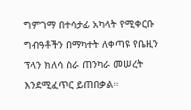ግምገማ በተሳታፊ አካላት የሚቀርቡ ግብዓቶችን በማካተት ለቀጣዩ የቤዚን ፕላን ክለሳ ስራ ጠንካራ መሠረት እንደሚፈጥር ይጠበቃል።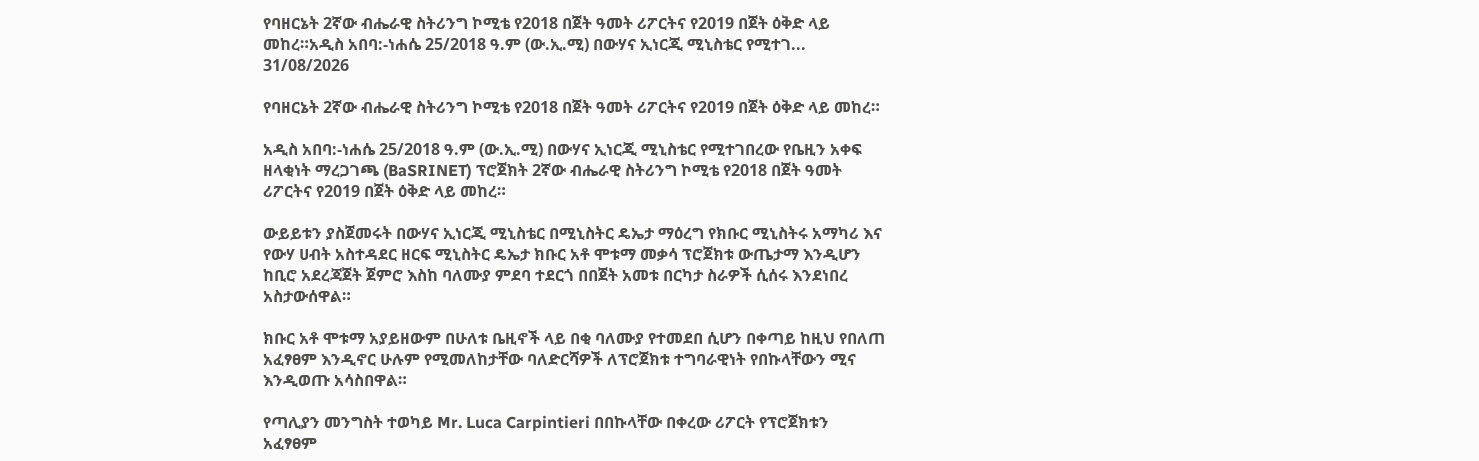የባዘርኔት 2ኛው ብሔራዊ ስትሪንግ ኮሚቴ የ2018 በጀት ዓመት ሪፖርትና የ2019 በጀት ዕቅድ ላይ መከረ።አዲስ አበባ:-ነሐሴ 25/2018 ዓ.ም (ው.ኢ.ሚ) በውሃና ኢነርጂ ሚኒስቴር የሚተገ...
31/08/2026

የባዘርኔት 2ኛው ብሔራዊ ስትሪንግ ኮሚቴ የ2018 በጀት ዓመት ሪፖርትና የ2019 በጀት ዕቅድ ላይ መከረ።

አዲስ አበባ:-ነሐሴ 25/2018 ዓ.ም (ው.ኢ.ሚ) በውሃና ኢነርጂ ሚኒስቴር የሚተገበረው የቤዚን አቀፍ ዘላቂነት ማረጋገጫ (BaSRINET) ፕሮጀክት 2ኛው ብሔራዊ ስትሪንግ ኮሚቴ የ2018 በጀት ዓመት ሪፖርትና የ2019 በጀት ዕቅድ ላይ መከረ።

ውይይቱን ያስጀመሩት በውሃና ኢነርጂ ሚኒስቴር በሚኒስትር ዴኤታ ማዕረግ የክቡር ሚኒስትሩ አማካሪ እና የውሃ ሀብት አስተዳደር ዘርፍ ሚኒስትር ዴኤታ ክቡር አቶ ሞቱማ መቃሳ ፕሮጀክቱ ውጤታማ እንዲሆን ከቢሮ አደረጃጀት ጀምሮ እስከ ባለሙያ ምደባ ተደርጎ በበጀት አመቱ በርካታ ስራዎች ሲሰሩ እንደነበረ አስታውሰዋል።

ክቡር አቶ ሞቱማ አያይዘውም በሁለቱ ቤዚኖች ላይ በቂ ባለሙያ የተመደበ ሲሆን በቀጣይ ከዚህ የበለጠ አፈፃፀም እንዲኖር ሁሉም የሚመለከታቸው ባለድርሻዎች ለፕሮጀክቱ ተግባራዊነት የበኩላቸውን ሚና እንዲወጡ አሳስበዋል።

የጣሊያን መንግስት ተወካይ Mr. Luca Carpintieri በበኩላቸው በቀረው ሪፖርት የፕሮጀክቱን አፈፃፀም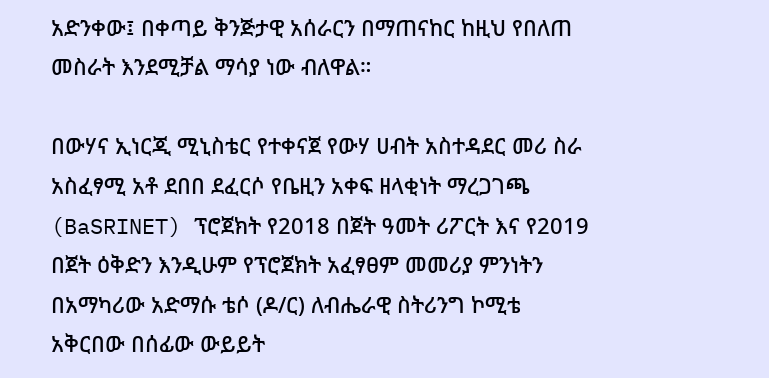አድንቀው፤ በቀጣይ ቅንጅታዊ አሰራርን በማጠናከር ከዚህ የበለጠ መስራት እንደሚቻል ማሳያ ነው ብለዋል።

በውሃና ኢነርጂ ሚኒስቴር የተቀናጀ የውሃ ሀብት አስተዳደር መሪ ስራ አስፈፃሚ አቶ ደበበ ደፈርሶ የቤዚን አቀፍ ዘላቂነት ማረጋገጫ (BaSRINET) ፕሮጀክት የ2018 በጀት ዓመት ሪፖርት እና የ2019 በጀት ዕቅድን እንዲሁም የፕሮጀክት አፈፃፀም መመሪያ ምንነትን በአማካሪው አድማሱ ቴሶ (ዶ/ር) ለብሔራዊ ስትሪንግ ኮሚቴ አቅርበው በሰፊው ውይይት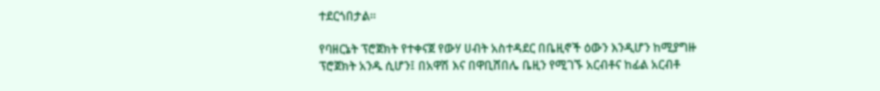ተደርጎበታል።

የባዘርኔት ፕሮጀክት የተቀናጀ የውሃ ሀብት አስተዳደር በቤዚኖች ዕውን እንዲሆን ከሚያግዙ ፕሮጀክት አንዱ ሲሆን፤ በአዋሽ እና በዋቢሸበሌ ቤዚን የሚገኙ አርብቶና ከፊል አርብቶ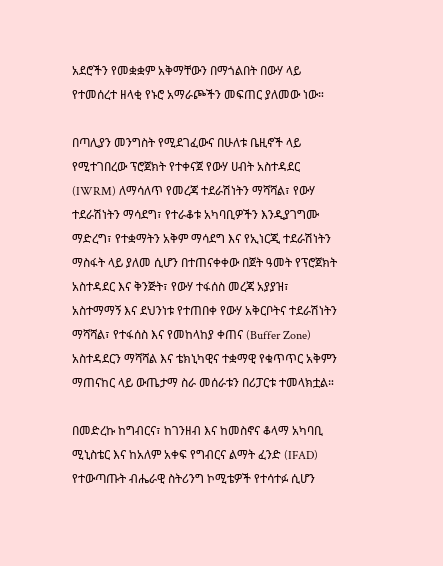አደሮችን የመቋቋም አቅማቸውን በማጎልበት በውሃ ላይ የተመሰረተ ዘላቂ የኑሮ አማራጮችን መፍጠር ያለመው ነው።

በጣሊያን መንግስት የሚደገፈውና በሁለቱ ቤዚኖች ላይ የሚተገበረው ፕሮጀክት የተቀናጀ የውሃ ሀብት አስተዳደር (IWRM) ለማሳለጥ የመረጃ ተደራሽነትን ማሻሻል፣ የውሃ ተደራሽነትን ማሳደግ፣ የተራቆቱ አካባቢዎችን እንዲያገግሙ ማድረግ፣ የተቋማትን አቅም ማሳደግ እና የኢነርጂ ተደራሽነትን ማስፋት ላይ ያለመ ሲሆን በተጠናቀቀው በጀት ዓመት የፕሮጀክት አስተዳደር እና ቅንጅት፣ የውሃ ተፋሰስ መረጃ አያያዝ፣ አስተማማኝ እና ደህንነቱ የተጠበቀ የውሃ አቅርቦትና ተደራሽነትን ማሻሻል፣ የተፋሰስ እና የመከላከያ ቀጠና (Buffer Zone) አስተዳደርን ማሻሻል እና ቴክኒካዊና ተቋማዊ የቁጥጥር አቅምን ማጠናከር ላይ ውጤታማ ስራ መሰራቱን በሪፓርቱ ተመላክቷል።

በመድረኩ ከግብርና፣ ከገንዘብ እና ከመስኖና ቆላማ አካባቢ ሚኒስቴር እና ከአለም አቀፍ የግብርና ልማት ፈንድ (IFAD) የተውጣጡት ብሔራዊ ስትሪንግ ኮሚቴዎች የተሳተፉ ሲሆን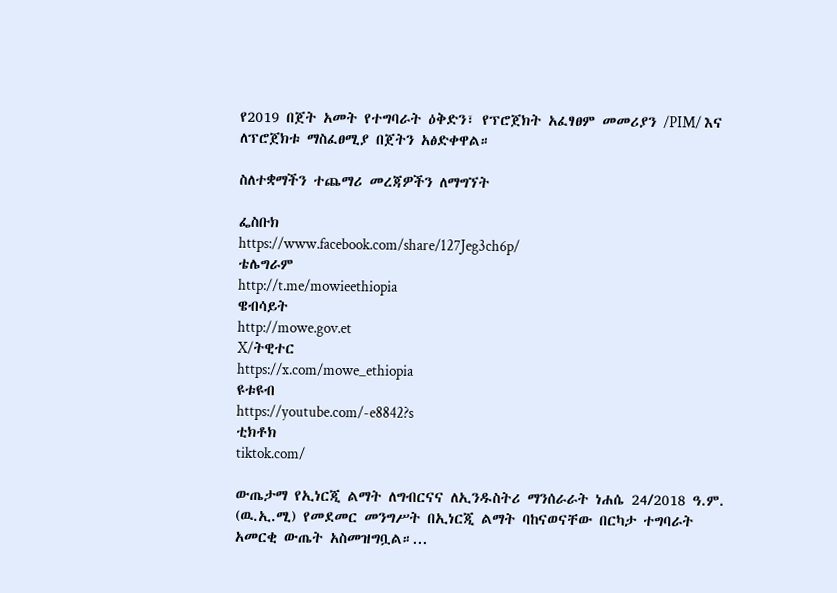የ2019 በጀት አመት የተግባራት ዕቅድን፣ የፕሮጀክት አፈፃፀም መመሪያን /PIM/ እና ለፕሮጀክቱ ማስፈፀሚያ በጀትን አፅድቀዋል።

ስለተቋማችን ተጨማሪ መረጃዎችን ለማግኘት

ፌስቡክ
https://www.facebook.com/share/127Jeg3ch6p/
ቴሌግራም
http://t.me/mowieethiopia
ዌብሳይት
http://mowe.gov.et
X/ትዊተር
https://x.com/mowe_ethiopia
ዩቱዩብ
https://youtube.com/-e8842?s
ቲክቶክ
tiktok.com/

ውጤታማ የኢነርጂ ልማት ለግብርናና ለኢንዱስትሪ ማንሰራራት ነሐሴ 24/2018 ዓ.ም. (ዉ.ኢ.ሚ) የመደመር መንግሥት በኢነርጂ ልማት ባከናወናቸው በርካታ ተግባራት አመርቂ ውጤት አስመዝግቧል።...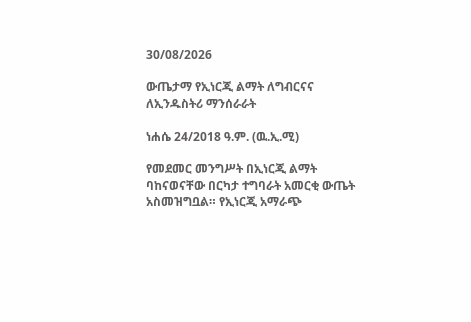30/08/2026

ውጤታማ የኢነርጂ ልማት ለግብርናና ለኢንዱስትሪ ማንሰራራት

ነሐሴ 24/2018 ዓ.ም. (ዉ.ኢ.ሚ)

የመደመር መንግሥት በኢነርጂ ልማት ባከናወናቸው በርካታ ተግባራት አመርቂ ውጤት አስመዝግቧል። የኢነርጂ አማራጭ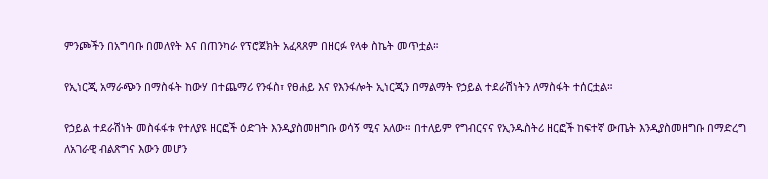ምንጮችን በአግባቡ በመለየት እና በጠንካራ የፕሮጀክት አፈጻጸም በዘርፉ የላቀ ስኬት መጥቷል።

የኢነርጂ አማራጭን በማስፋት ከውሃ በተጨማሪ የንፋስ፣ የፀሐይ እና የእንፋሎት ኢነርጂን በማልማት የኃይል ተደራሽነትን ለማስፋት ተሰርቷል።

የኃይል ተደራሽነት መስፋፋቱ የተለያዩ ዘርፎች ዕድገት እንዲያስመዘግቡ ወሳኝ ሚና አለው። በተለይም የግብርናና የኢንዱስትሪ ዘርፎች ከፍተኛ ውጤት እንዲያስመዘግቡ በማድረግ ለአገራዊ ብልጽግና እውን መሆን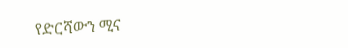የድርሻውን ሚና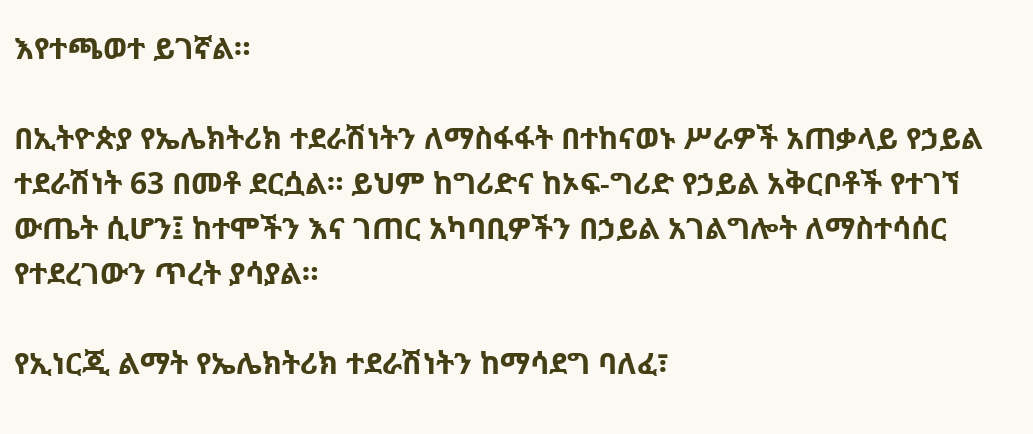እየተጫወተ ይገኛል።

በኢትዮጵያ የኤሌክትሪክ ተደራሽነትን ለማስፋፋት በተከናወኑ ሥራዎች አጠቃላይ የኃይል ተደራሽነት 63 በመቶ ደርሷል። ይህም ከግሪድና ከኦፍ-ግሪድ የኃይል አቅርቦቶች የተገኘ ውጤት ሲሆን፤ ከተሞችን እና ገጠር አካባቢዎችን በኃይል አገልግሎት ለማስተሳሰር የተደረገውን ጥረት ያሳያል።

የኢነርጂ ልማት የኤሌክትሪክ ተደራሽነትን ከማሳደግ ባለፈ፣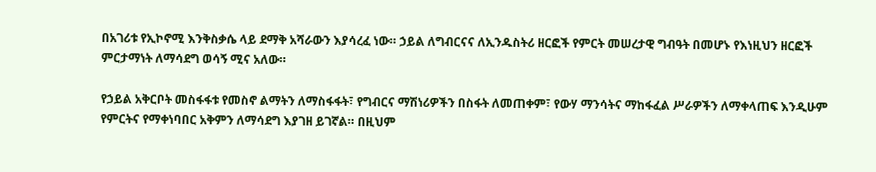በአገሪቱ የኢኮኖሚ እንቅስቃሴ ላይ ደማቅ አሻራውን እያሳረፈ ነው። ኃይል ለግብርናና ለኢንዱስትሪ ዘርፎች የምርት መሠረታዊ ግብዓት በመሆኑ የእነዚህን ዘርፎች ምርታማነት ለማሳደግ ወሳኝ ሚና አለው።

የኃይል አቅርቦት መስፋፋቱ የመስኖ ልማትን ለማስፋፋት፣ የግብርና ማሽነሪዎችን በስፋት ለመጠቀም፣ የውሃ ማንሳትና ማከፋፈል ሥራዎችን ለማቀላጠፍ እንዲሁም የምርትና የማቀነባበር አቅምን ለማሳደግ እያገዘ ይገኛል። በዚህም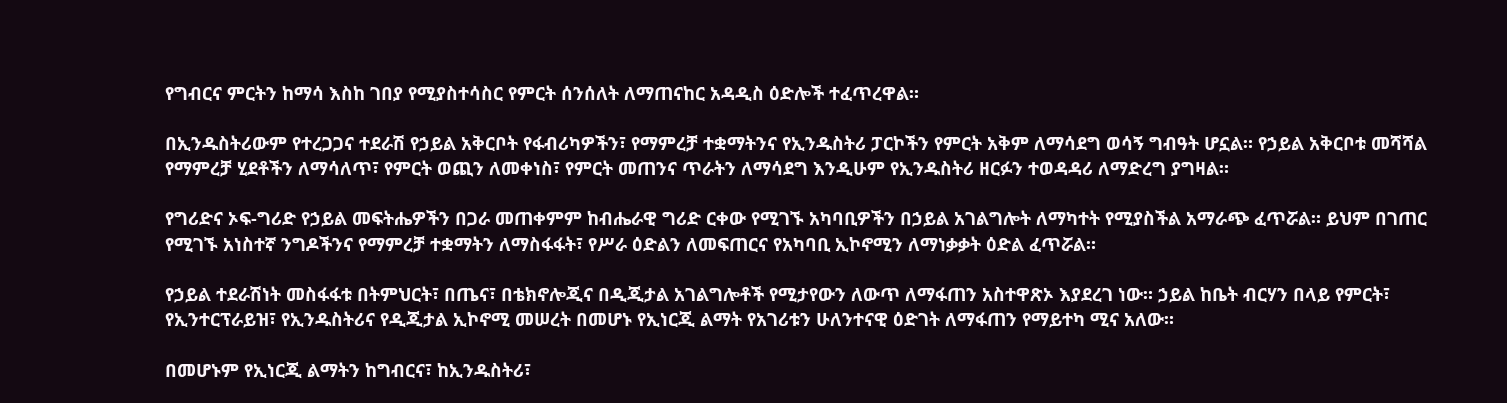የግብርና ምርትን ከማሳ እስከ ገበያ የሚያስተሳስር የምርት ሰንሰለት ለማጠናከር አዳዲስ ዕድሎች ተፈጥረዋል።

በኢንዱስትሪውም የተረጋጋና ተደራሽ የኃይል አቅርቦት የፋብሪካዎችን፣ የማምረቻ ተቋማትንና የኢንዱስትሪ ፓርኮችን የምርት አቅም ለማሳደግ ወሳኝ ግብዓት ሆኗል። የኃይል አቅርቦቱ መሻሻል የማምረቻ ሂደቶችን ለማሳለጥ፣ የምርት ወጪን ለመቀነስ፣ የምርት መጠንና ጥራትን ለማሳደግ እንዲሁም የኢንዱስትሪ ዘርፉን ተወዳዳሪ ለማድረግ ያግዛል።

የግሪድና ኦፍ-ግሪድ የኃይል መፍትሔዎችን በጋራ መጠቀምም ከብሔራዊ ግሪድ ርቀው የሚገኙ አካባቢዎችን በኃይል አገልግሎት ለማካተት የሚያስችል አማራጭ ፈጥሯል። ይህም በገጠር የሚገኙ አነስተኛ ንግዶችንና የማምረቻ ተቋማትን ለማስፋፋት፣ የሥራ ዕድልን ለመፍጠርና የአካባቢ ኢኮኖሚን ለማነቃቃት ዕድል ፈጥሯል።

የኃይል ተደራሽነት መስፋፋቱ በትምህርት፣ በጤና፣ በቴክኖሎጂና በዲጂታል አገልግሎቶች የሚታየውን ለውጥ ለማፋጠን አስተዋጽኦ እያደረገ ነው። ኃይል ከቤት ብርሃን በላይ የምርት፣ የኢንተርፕራይዝ፣ የኢንዱስትሪና የዲጂታል ኢኮኖሚ መሠረት በመሆኑ የኢነርጂ ልማት የአገሪቱን ሁለንተናዊ ዕድገት ለማፋጠን የማይተካ ሚና አለው።

በመሆኑም የኢነርጂ ልማትን ከግብርና፣ ከኢንዱስትሪ፣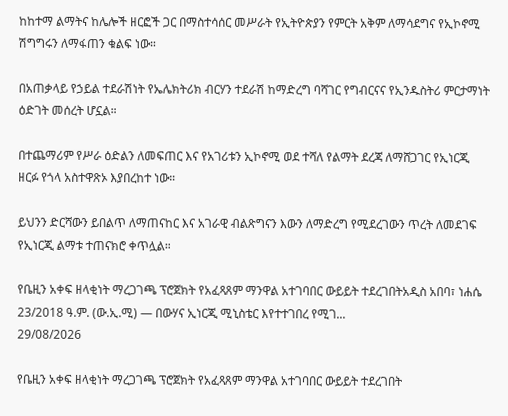ከከተማ ልማትና ከሌሎች ዘርፎች ጋር በማስተሳሰር መሥራት የኢትዮጵያን የምርት አቅም ለማሳደግና የኢኮኖሚ ሽግግሩን ለማፋጠን ቁልፍ ነው።

በአጠቃላይ የኃይል ተደራሽነት የኤሌክትሪክ ብርሃን ተደራሽ ከማድረግ ባሻገር የግብርናና የኢንዱስትሪ ምርታማነት ዕድገት መሰረት ሆኗል።

በተጨማሪም የሥራ ዕድልን ለመፍጠር እና የአገሪቱን ኢኮኖሚ ወደ ተሻለ የልማት ደረጃ ለማሸጋገር የኢነርጂ ዘርፉ የጎላ አስተዋጽኦ እያበረከተ ነው።

ይህንን ድርሻውን ይበልጥ ለማጠናከር እና አገራዊ ብልጽግናን እውን ለማድረግ የሚደረገውን ጥረት ለመደገፍ የኢነርጂ ልማቱ ተጠናክሮ ቀጥሏል።

የቤዚን አቀፍ ዘላቂነት ማረጋገጫ ፕሮጀክት የአፈጻጸም ማንዋል አተገባበር ውይይት ተደረገበትአዲስ አበባ፣ ነሐሴ 23/2018 ዓ.ም. (ው.ኢ.ሚ) — በውሃና ኢነርጂ ሚኒስቴር እየተተገበረ የሚገ...
29/08/2026

የቤዚን አቀፍ ዘላቂነት ማረጋገጫ ፕሮጀክት የአፈጻጸም ማንዋል አተገባበር ውይይት ተደረገበት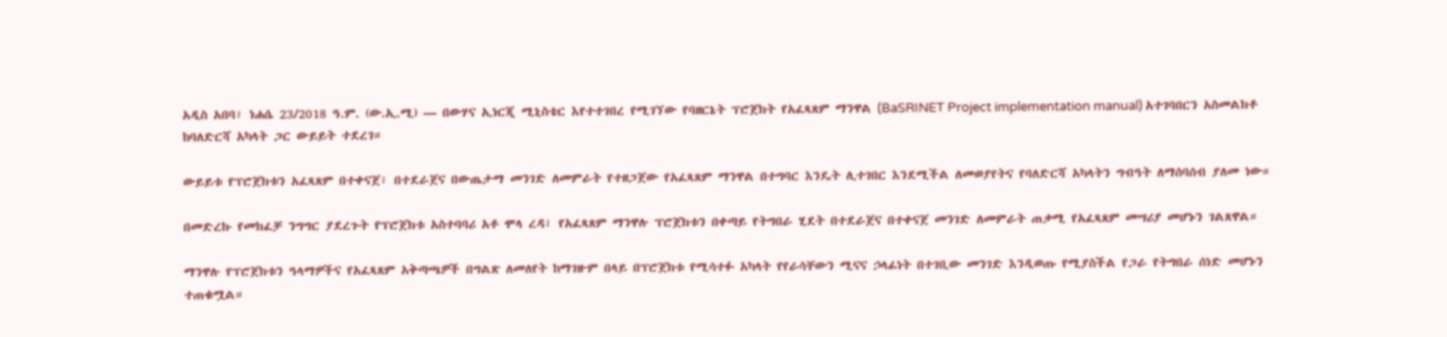አዲስ አበባ፣ ነሐሴ 23/2018 ዓ.ም. (ው.ኢ.ሚ) — በውሃና ኢነርጂ ሚኒስቴር እየተተገበረ የሚገኘው የባዘርኔት ፕሮጀክት የአፈጻጸም ማንዋል (BaSRINET Project implementation manual) አተገባበርን አስመልክቶ ከባለድርሻ አካላት ጋር ውይይት ተደረገ።

ውይይቱ የፕሮጀክቱን አፈጻጸም በተቀናጀ፣ በተደራጀና በውጤታማ መንገድ ለመምራት የተዘጋጀው የአፈጻጸም ማንዋል በተግባር እንዴት ሊተገበር እንደሚችል ለመወያየትና የባለድርሻ አካላትን ግብዓት ለማሰባሰብ ያለመ ነው።

በመድረኩ የመክፈቻ ንግግር ያደረጉት የፕሮጀክቱ አስተባባሪ አቶ ሞላ ረዳ፣ የአፈጻጸም ማንዋሉ ፕሮጀክቱን በቀጣይ የትግበራ ሂደት በተደራጀና በተቀናጀ መንገድ ለመምራት ጠቃሚ የአፈጻጸም መሣሪያ መሆኑን ገልጸዋል።

ማንዋሉ የፕሮጀክቱን ዓላማዎችና የአፈጻጸም አቅጣጫዎች በግልጽ ለመለየት ከማገዙም በላይ በፕሮጀክቱ የሚሳተፉ አካላት የየራሳቸውን ሚናና ኃላፊነት በተገቢው መንገድ እንዲወጡ የሚያስችል የጋራ የትግበራ ሰነድ መሆኑን ተጠቁሟል።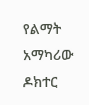የልማት አማካሪው ዶክተር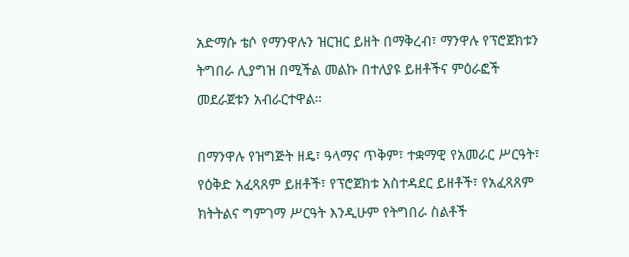አድማሱ ቴሶ የማንዋሉን ዝርዝር ይዘት በማቅረብ፣ ማንዋሉ የፕሮጀክቱን ትግበራ ሊያግዝ በሚችል መልኩ በተለያዩ ይዘቶችና ምዕራፎች መደራጀቱን አብራርተዋል።

በማንዋሉ የዝግጅት ዘዴ፣ ዓላማና ጥቅም፣ ተቋማዊ የአመራር ሥርዓት፣ የዕቅድ አፈጻጸም ይዘቶች፣ የፕሮጀክቱ አስተዳደር ይዘቶች፣ የአፈጻጸም ክትትልና ግምገማ ሥርዓት እንዲሁም የትግበራ ስልቶች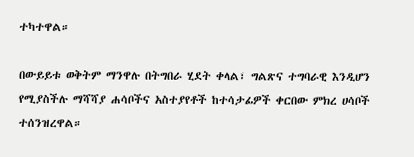ተካተዋል።

በውይይቱ ወቅትም ማንዋሉ በትግበራ ሂደት ቀላል፣ ግልጽና ተግባራዊ እንዲሆን የሚያስችሉ ማሻሻያ ሐሳቦችና አስተያየቶች ከተሳታፊዎች ቀርበው ምክረ ሀሳቦች ተሰንዝረዋል።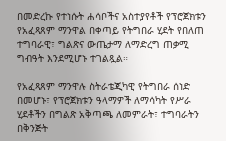በመድረኩ የተነሱት ሐሳቦችና አስተያየቶች የፕሮጀክቱን የአፈጻጸም ማንዋል በቀጣይ የትግበራ ሂደት የበለጠ ተግባራዊ፣ ግልጽና ውጤታማ ለማድረግ ጠቃሚ ግብዓት እንደሚሆኑ ተገልጿል።

የአፈጻጸም ማንዋሉ ስትራቴጂካዊ የትግበራ ሰነድ በመሆኑ፣ የፕሮጀክቱን ዓላማዎች ለማሳካት የሥራ ሂደቶችን በግልጽ አቅጣጫ ለመምራት፣ ተግባራትን በቅንጅት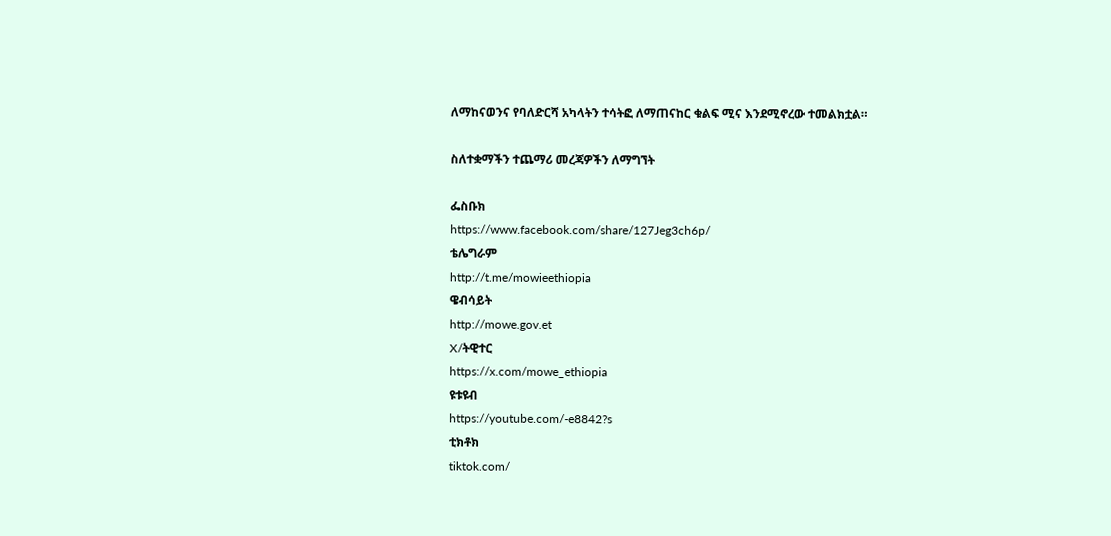ለማከናወንና የባለድርሻ አካላትን ተሳትፎ ለማጠናከር ቁልፍ ሚና እንደሚኖረው ተመልክቷል።

ስለተቋማችን ተጨማሪ መረጃዎችን ለማግኘት

ፌስቡክ
https://www.facebook.com/share/127Jeg3ch6p/
ቴሌግራም
http://t.me/mowieethiopia
ዌብሳይት
http://mowe.gov.et
X/ትዊተር
https://x.com/mowe_ethiopia
ዩቱዩብ
https://youtube.com/-e8842?s
ቲክቶክ
tiktok.com/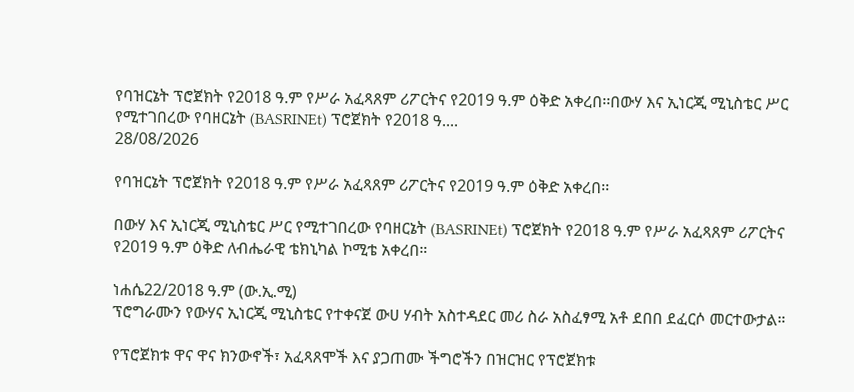የባዝርኔት ፕሮጀክት የ2018 ዓ.ም የሥራ አፈጻጸም ሪፖርትና የ2019 ዓ.ም ዕቅድ አቀረበ፡፡በውሃ እና ኢነርጂ ሚኒስቴር ሥር የሚተገበረው የባዘርኔት (BASRINEt) ፕሮጀክት የ2018 ዓ....
28/08/2026

የባዝርኔት ፕሮጀክት የ2018 ዓ.ም የሥራ አፈጻጸም ሪፖርትና የ2019 ዓ.ም ዕቅድ አቀረበ፡፡

በውሃ እና ኢነርጂ ሚኒስቴር ሥር የሚተገበረው የባዘርኔት (BASRINEt) ፕሮጀክት የ2018 ዓ.ም የሥራ አፈጻጸም ሪፖርትና የ2019 ዓ.ም ዕቅድ ለብሔራዊ ቴክኒካል ኮሚቴ አቀረበ።

ነሐሴ22/2018 ዓ.ም (ው.ኢ.ሚ)
ፕሮግራሙን የውሃና ኢነርጂ ሚኒስቴር የተቀናጀ ውሀ ሃብት አስተዳደር መሪ ስራ አስፈፃሚ አቶ ደበበ ደፈርሶ መርተውታል።

የፕሮጀክቱ ዋና ዋና ክንውኖች፣ አፈጻጸሞች እና ያጋጠሙ ችግሮችን በዝርዝር የፕሮጀክቱ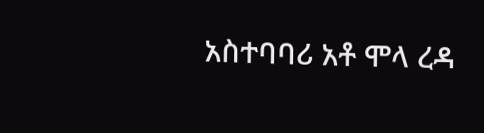አስተባባሪ አቶ ሞላ ረዳ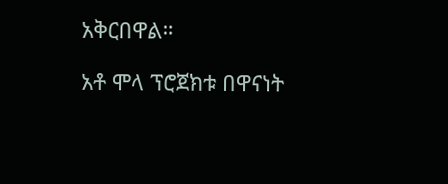አቅርበዋል።

አቶ ሞላ ፕሮጀክቱ በዋናነት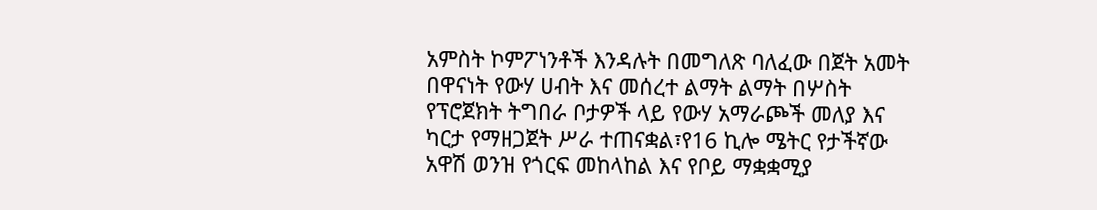አምስት ኮምፖነንቶች እንዳሉት በመግለጽ ባለፈው በጀት አመት በዋናነት የውሃ ሀብት እና መሰረተ ልማት ልማት በሦስት የፕሮጀክት ትግበራ ቦታዎች ላይ የውሃ አማራጮች መለያ እና ካርታ የማዘጋጀት ሥራ ተጠናቋል፣የ16 ኪሎ ሜትር የታችኛው አዋሽ ወንዝ የጎርፍ መከላከል እና የቦይ ማቋቋሚያ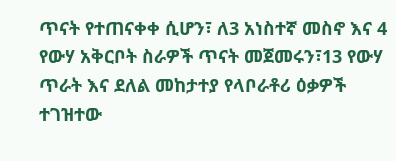ጥናት የተጠናቀቀ ሲሆን፣ ለ3 አነስተኛ መስኖ እና 4 የውሃ አቅርቦት ስራዎች ጥናት መጀመሩን፣13 የውሃ ጥራት እና ደለል መከታተያ የላቦራቶሪ ዕቃዎች ተገዝተው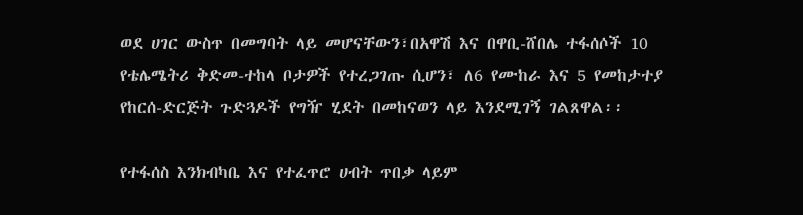ወደ ሀገር ውስጥ በመግባት ላይ መሆናቸውን፣በአዋሽ እና በዋቢ-ሸበሌ ተፋሰሶች 10 የቴሌሜትሪ ቅድመ-ተከላ ቦታዎች የተረጋገጡ ሲሆን፣ ለ6 የሙከራ እና 5 የመከታተያ የከርሰ-ድርጅት ጉድጓዶች የግዥ ሂደት በመከናወን ላይ እንደሚገኝ ገልጸዋል፡፡

የተፋሰስ እንክብካቤ እና የተፈጥሮ ሀብት ጥበቃ ላይም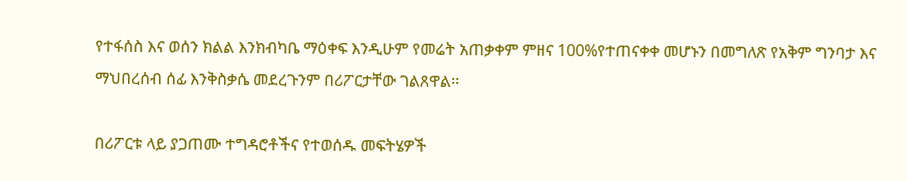የተፋሰስ እና ወሰን ክልል እንክብካቤ ማዕቀፍ እንዲሁም የመሬት አጠቃቀም ምዘና 100%የተጠናቀቀ መሆኑን በመግለጽ የአቅም ግንባታ እና ማህበረሰብ ሰፊ እንቅስቃሴ መደረጉንም በሪፖርታቸው ገልጸዋል፡፡

በሪፖርቱ ላይ ያጋጠሙ ተግዳሮቶችና የተወሰዱ መፍትሄዎች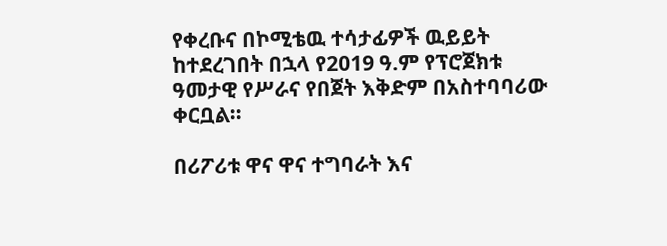የቀረቡና በኮሚቴዉ ተሳታፊዎች ዉይይት ከተደረገበት በኋላ የ2019 ዓ.ም የፕሮጀክቱ ዓመታዊ የሥራና የበጀት እቅድም በአስተባባሪው ቀርቧል፡፡

በሪፖሪቱ ዋና ዋና ተግባራት እና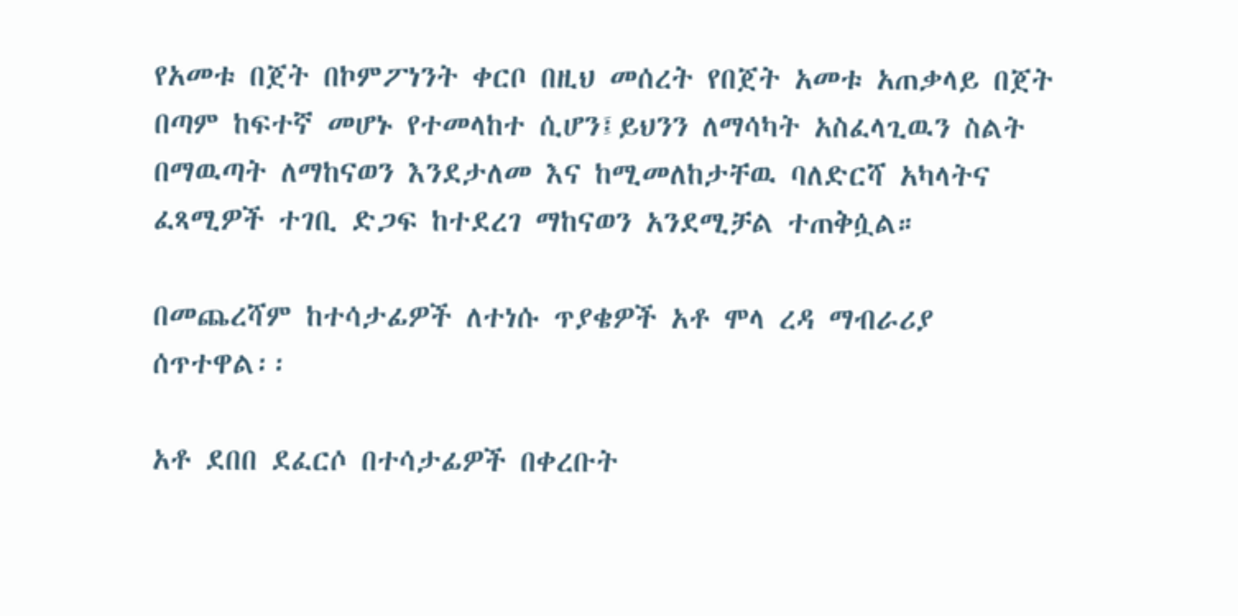የአመቱ በጀት በኮምፖነንት ቀርቦ በዚህ መሰረት የበጀት አመቱ አጠቃላይ በጀት በጣም ከፍተኛ መሆኑ የተመላከተ ሲሆን፤ይህንን ለማሳካት አስፈላጊዉን ስልት በማዉጣት ለማከናወን እንደታለመ እና ከሚመለከታቸዉ ባለድርሻ አካላትና ፈጻሚዎች ተገቢ ድጋፍ ከተደረገ ማከናወን አንደሚቻል ተጠቅሷል።

በመጨረሻም ከተሳታፊዎች ለተነሱ ጥያቄዎች አቶ ሞላ ረዳ ማብራሪያ ሰጥተዋል፡፡

አቶ ደበበ ደፈርሶ በተሳታፊዎች በቀረቡት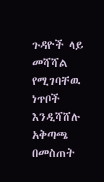ጉዳዮች ላይ መሻሻል የሚገባቸዉ ነጥቦች እንዲሻሸሉ አቅጣጫ በመስጠት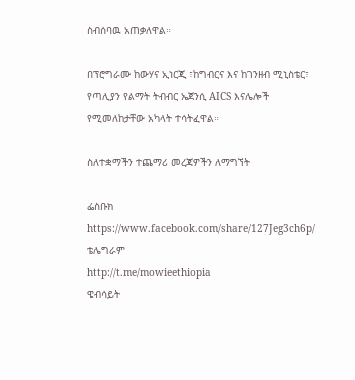ስብሰባዉ አጠቃለዋል።

በፕሮግራሙ ከውሃና ኢነርጂ ፣ከግብርና እና ከገንዘብ ሚኒስቴር፣ የጣሊያን የልማት ትብብር ኤጀንሲ AICS እናሌሎች የሚመለከታቸው አካላት ተሳትፈዋል።

ስለተቋማችን ተጨማሪ መረጃዎችን ለማግኘት

ፌስቡክ
https://www.facebook.com/share/127Jeg3ch6p/
ቴሌግራም
http://t.me/mowieethiopia
ዌብሳይት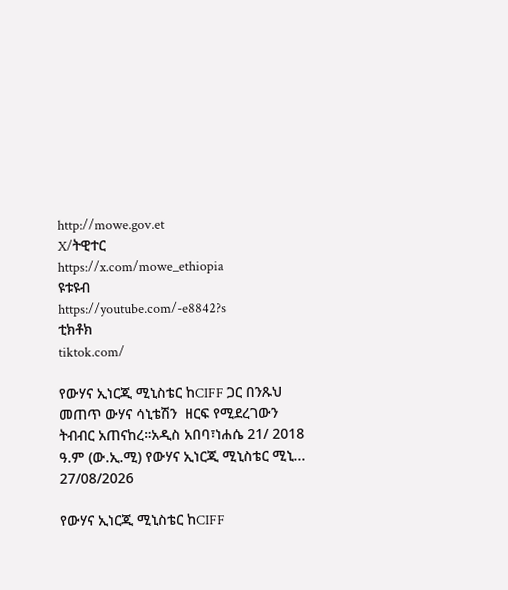http://mowe.gov.et
X/ትዊተር
https://x.com/mowe_ethiopia
ዩቱዩብ
https://youtube.com/-e8842?s
ቲክቶክ
tiktok.com/

የውሃና ኢነርጂ ሚኒስቴር ከCIFF ጋር በንጹህ መጠጥ ውሃና ሳኒቴሽን  ዘርፍ የሚደረገውን  ትብብር አጠናከረ።አዲስ አበባ፣ነሐሴ 21/ 2018 ዓ.ም (ው.ኢ.ሚ) የውሃና ኢነርጂ ሚኒስቴር ሚኒ...
27/08/2026

የውሃና ኢነርጂ ሚኒስቴር ከCIFF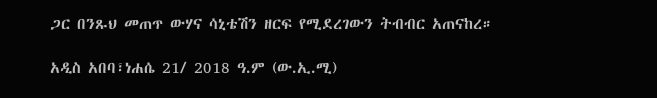ጋር በንጹህ መጠጥ ውሃና ሳኒቴሽን ዘርፍ የሚደረገውን ትብብር አጠናከረ።

አዲስ አበባ፣ነሐሴ 21/ 2018 ዓ.ም (ው.ኢ.ሚ)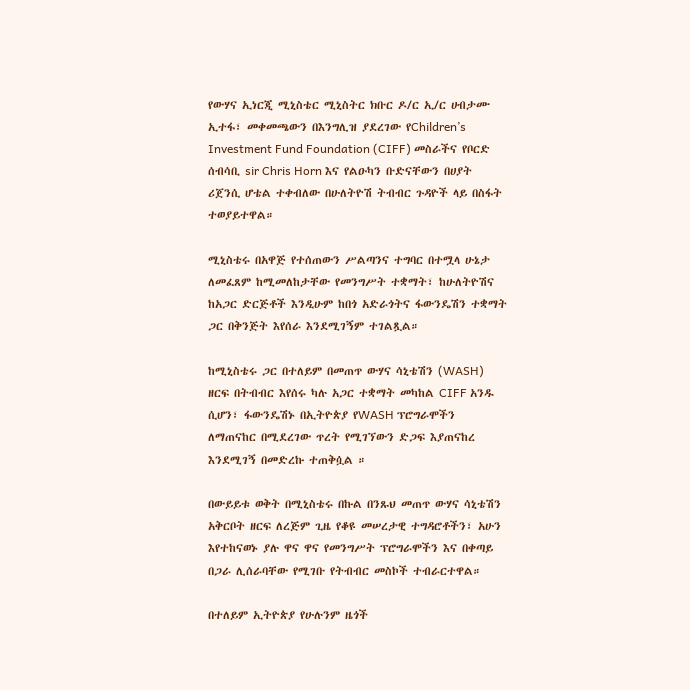የውሃና ኢነርጂ ሚኒስቴር ሚኒስትር ክቡር ዶ/ር ኢ/ር ሀብታሙ ኢተፋ፣ መቀመጫውን በእንግሊዝ ያደረገው የChildren’s Investment Fund Foundation (CIFF) መስራችና የቦርድ ሰብሳቢ sir Chris Horn እና የልዑካን ቡድናቸውን በሀያት ሪጀንሲ ሆቴል ተቀብለው በሁለትዮሽ ትብብር ጉዳዮች ላይ በስፋት ተወያይተዋል።

ሚኒስቴሩ በአዋጅ የተሰጠውን ሥልጣንና ተግባር በተሟላ ሁኔታ ለመፈጸም ከሚመለከታቸው የመንግሥት ተቋማት፣ ከሁለትዮሽና ከአጋር ድርጅቶች እንዲሁም ከበጎ አድራጎትና ፋውንዴሽን ተቋማት ጋር በቅንጅት እየሰራ እንደሚገኝም ተገልጿል።

ከሚኒስቴሩ ጋር በተለይም በመጠጥ ውሃና ሳኒቴሽን (WASH) ዘርፍ በትብብር እየሰሩ ካሉ አጋር ተቋማት መካከል CIFF አንዱ ሲሆን፣ ፋውንዴሽኑ በኢትዮጵያ የWASH ፕሮግራሞችን ለማጠናከር በሚደረገው ጥረት የሚገኘውን ድጋፍ እያጠናከረ እንደሚገኝ በመድረኩ ተጠቅሷል ።

በውይይቱ ወቅት በሚኒስቴሩ በኩል በንጹህ መጠጥ ውሃና ሳኒቴሽን አቅርቦት ዘርፍ ለረጅም ጊዜ የቆዩ መሠረታዊ ተግዳሮቶችን፣ አሁን እየተከናወኑ ያሉ ዋና ዋና የመንግሥት ፕሮግራሞችን እና በቀጣይ በጋራ ሊሰራባቸው የሚገቡ የትብብር መስኮች ተብራርተዋል።

በተለይም ኢትዮጵያ የሁሉንም ዜጎች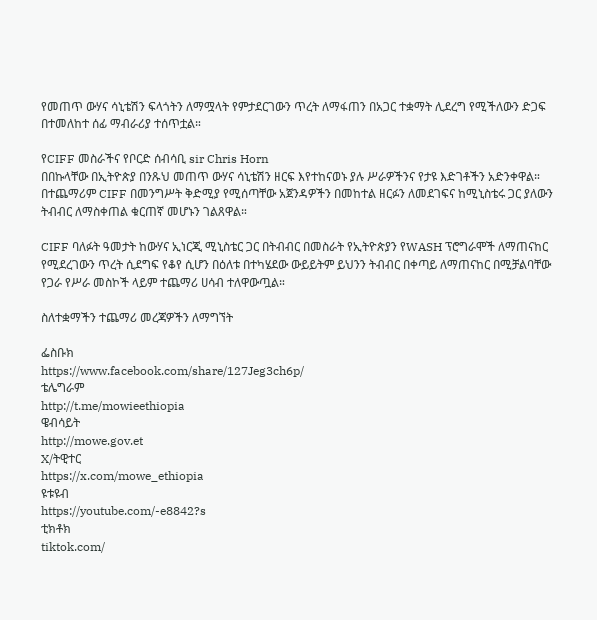የመጠጥ ውሃና ሳኒቴሽን ፍላጎትን ለማሟላት የምታደርገውን ጥረት ለማፋጠን በአጋር ተቋማት ሊደረግ የሚችለውን ድጋፍ በተመለከተ ሰፊ ማብራሪያ ተሰጥቷል።

የCIFF መስራችና የቦርድ ሰብሳቢ sir Chris Horn
በበኩላቸው በኢትዮጵያ በንጹህ መጠጥ ውሃና ሳኒቴሽን ዘርፍ እየተከናወኑ ያሉ ሥራዎችንና የታዩ እድገቶችን አድንቀዋል። በተጨማሪም CIFF በመንግሥት ቅድሚያ የሚሰጣቸው አጀንዳዎችን በመከተል ዘርፉን ለመደገፍና ከሚኒስቴሩ ጋር ያለውን ትብብር ለማስቀጠል ቁርጠኛ መሆኑን ገልጸዋል።

CIFF ባለፉት ዓመታት ከውሃና ኢነርጂ ሚኒስቴር ጋር በትብብር በመስራት የኢትዮጵያን የWASH ፕሮግራሞች ለማጠናከር የሚደረገውን ጥረት ሲደግፍ የቆየ ሲሆን በዕለቱ በተካሄደው ውይይትም ይህንን ትብብር በቀጣይ ለማጠናከር በሚቻልባቸው የጋራ የሥራ መስኮች ላይም ተጨማሪ ሀሳብ ተለዋውጧል።

ስለተቋማችን ተጨማሪ መረጃዎችን ለማግኘት

ፌስቡክ
https://www.facebook.com/share/127Jeg3ch6p/
ቴሌግራም
http://t.me/mowieethiopia
ዌብሳይት
http://mowe.gov.et
X/ትዊተር
https://x.com/mowe_ethiopia
ዩቱዩብ
https://youtube.com/-e8842?s
ቲክቶክ
tiktok.com/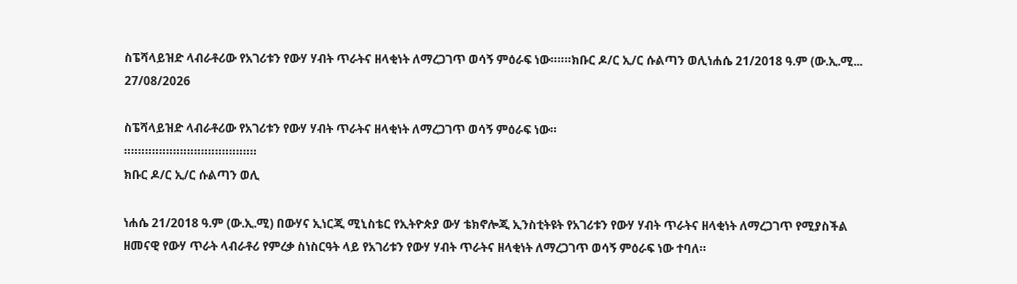ስፔሻላይዝድ ላብራቶሪው የአገሪቱን የውሃ ሃብት ጥራትና ዘላቂነት ለማረጋገጥ ወሳኝ ምዕራፍ ነው።።።ክቡር ዶ/ር ኢ/ር ሱልጣን ወሊነሐሴ 21/2018 ዓ.ም (ው.ኢ.ሚ...
27/08/2026

ስፔሻላይዝድ ላብራቶሪው የአገሪቱን የውሃ ሃብት ጥራትና ዘላቂነት ለማረጋገጥ ወሳኝ ምዕራፍ ነው።
።።።።።።።።።።።።።።።።።።።
ክቡር ዶ/ር ኢ/ር ሱልጣን ወሊ

ነሐሴ 21/2018 ዓ.ም (ው.ኢ.ሚ) በውሃና ኢነርጂ ሚኒስቴር የኢትዮጵያ ውሃ ቴክኖሎጂ ኢንስቲትዩት የአገሪቱን የውሃ ሃብት ጥራትና ዘላቂነት ለማረጋገጥ የሚያስችል ዘመናዊ የውሃ ጥራት ላብራቶሪ የምረቃ ስነስርዓት ላይ የአገሪቱን የውሃ ሃብት ጥራትና ዘላቂነት ለማረጋገጥ ወሳኝ ምዕራፍ ነው ተባለ።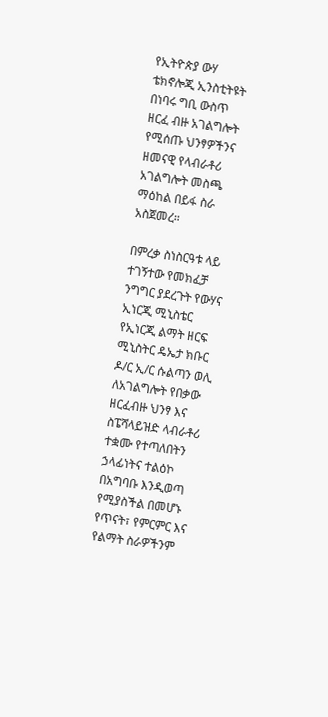የኢትዮጵያ ውሃ ቴክኖሎጂ ኢንስቲትዩት በነባሩ ግቢ ውስጥ ዘርፈ ብዙ አገልግሎት የሚሰጡ ህንፃዎችንና ዘመናዊ የላብራቶሪ አገልግሎት መስጫ ማዕከል በይፋ ስራ አስጀመረ።

በምረቃ ስነስርዓቱ ላይ ተገኝተው የመክፈቻ ንግግር ያደረጉት የውሃና ኢነርጂ ሚኒስቴር የኢነርጂ ልማት ዘርፍ ሚኒስትር ዴኤታ ክቡር ዶ/ር ኢ/ር ሱልጣን ወሊ ለአገልግሎት የበቃው ዘርፈብዙ ህንፃ እና ስፔሻላይዝድ ላብራቶሪ ተቋሙ የተጣለበትን ኃላፊነትና ተልዕኮ በአግባቡ እንዲወጣ የሚያስችል በመሆኑ የጥናት፣ የምርምር እና የልማት ስራዎችንም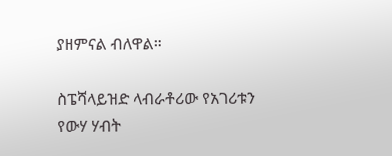ያዘምናል ብለዋል።

ስፔሻላይዝድ ላብራቶሪው የአገሪቱን የውሃ ሃብት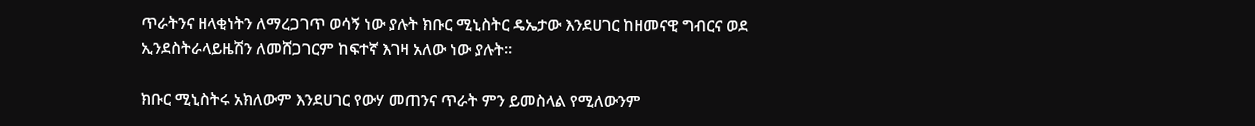ጥራትንና ዘላቂነትን ለማረጋገጥ ወሳኝ ነው ያሉት ክቡር ሚኒስትር ዴኤታው እንደሀገር ከዘመናዊ ግብርና ወደ ኢንደስትራላይዜሽን ለመሸጋገርም ከፍተኛ እገዛ አለው ነው ያሉት።

ክቡር ሚኒስትሩ አክለውም እንደሀገር የውሃ መጠንና ጥራት ምን ይመስላል የሚለውንም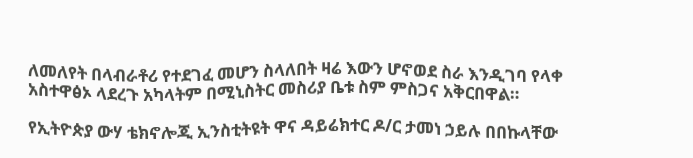ለመለየት በላብራቶሪ የተደገፈ መሆን ስላለበት ዛሬ እውን ሆኖወደ ስራ እንዲገባ የላቀ አስተዋፅኦ ላደረጉ አካላትም በሚኒስትር መስሪያ ቤቱ ስም ምስጋና አቅርበዋል።

የኢትዮጵያ ውሃ ቴክኖሎጂ ኢንስቲትዩት ዋና ዳይሬክተር ዶ/ር ታመነ ኃይሉ በበኩላቸው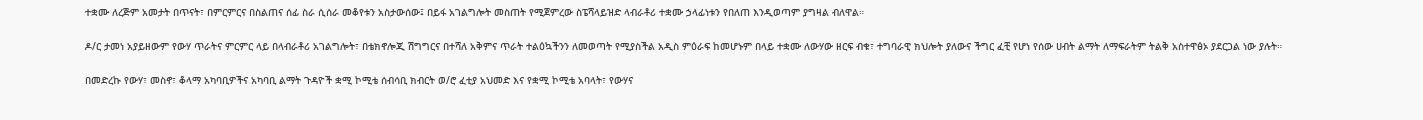ተቋሙ ለረጅም አመታት በጥናት፣ በምርምርና በስልጠና ሰፊ ስራ ሲሰራ መቆየቱን አስታውሰው፤ በይፋ አገልግሎት መስጠት የሚጀምረው ስፔሻላይዝድ ላብራቶሪ ተቋሙ ኃላፊነቱን የበለጠ እንዲወጣም ያግዛል ብለዋል።

ዶ/ር ታመነ አያይዘውም የውሃ ጥራትና ምርምር ላይ በላብራቶሪ አገልግሎት፣ በቴክኖሎጂ ሽግግርና በተሻለ አቅምና ጥራት ተልዕኳችንን ለመወጣት የሚያስችል አዲስ ምዕራፍ ከመሆኑም በላይ ተቋሙ ለውሃው ዘርፍ ብቁ፣ ተግባራዊ ክህሎት ያለውና ችግር ፈቺ የሆነ የሰው ሀብት ልማት ለማፍራትም ትልቅ አስተዋፅኦ ያደርጋል ነው ያሉት።

በመድረኩ የውሃ፣ መስኖ፣ ቆላማ አካባቢዎችና አካባቢ ልማት ጉዳዮች ቋሚ ኮሚቴ ሰብሳቢ ክብርት ወ/ሮ ፈቲያ አህመድ እና የቋሚ ኮሚቴ አባላት፣ የውሃና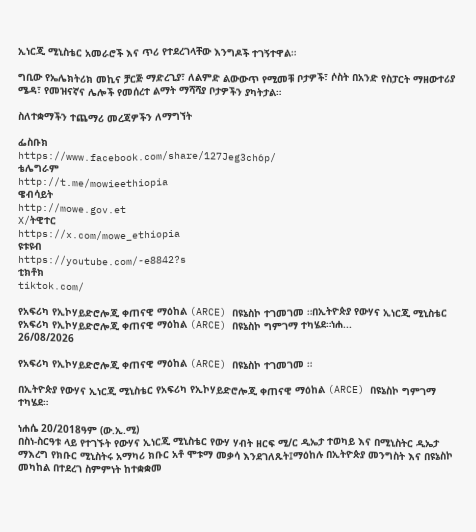ኢነርጂ ሚኒስቴር አመራሮች እና ጥሪ የተደረገላቸው እንግዶች ተገኝተዋል።

ግቢው የኤሌክትሪክ መኪና ቻርጅ ማድረጊያ፣ ለልምድ ልውውጥ የሚመቹ ቦታዎች፣ ሶስት በአንድ የስፓርት ማዘውተሪያ ሜዳ፣ የመዝናኛና ሌሎች የመሰረተ ልማት ማሻሻያ ቦታዎችን ያካትታል።

ስለተቋማችን ተጨማሪ መረጃዎችን ለማግኘት

ፌስቡክ
https://www.facebook.com/share/127Jeg3ch6p/
ቴሌግራም
http://t.me/mowieethiopia
ዌብሳይት
http://mowe.gov.et
X/ትዊተር
https://x.com/mowe_ethiopia
ዩቱዩብ
https://youtube.com/-e8842?s
ቲክቶክ
tiktok.com/

የአፍሪካ የኢኮሃይድሮሎጂ ቀጠናዊ ማዕከል (ARCE) በዩኔስኮ ተገመገመ ።በኢትዮጵያ የውሃና ኢነርጂ ሚኒስቴር የአፍሪካ የኢኮሃይድሮሎጂ ቀጠናዊ ማዕከል (ARCE) በዩኔስኮ ግምገማ ተካሄደ።ነሐ...
26/08/2026

የአፍሪካ የኢኮሃይድሮሎጂ ቀጠናዊ ማዕከል (ARCE) በዩኔስኮ ተገመገመ ።

በኢትዮጵያ የውሃና ኢነርጂ ሚኒስቴር የአፍሪካ የኢኮሃይድሮሎጂ ቀጠናዊ ማዕከል (ARCE) በዩኔስኮ ግምገማ ተካሄደ።

ነሐሴ 20/2018ዓም (ው.ኢ.ሚ)
በስነ-ስርዓቱ ላይ የተገኙት የውሃና ኢነርጂ ሚኒስቴር የውሃ ሃብት ዘርፍ ሚ/ር ዲኤታ ተወካይ እና በሚኒስትር ዲኤታ ማእረግ የክቡር ሚኒስትሩ አማካሪ ክቡር አቶ ሞቱማ መቃሳ እንደገለጹት፤ማዕከሉ በኢትዮጵያ መንግስት እና በዩኔስኮ መካከል በተደረገ ስምምነት ከተቋቋመ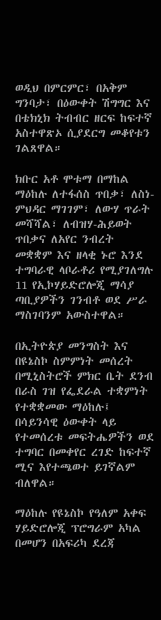ወዲህ በምርምር፣ በአቅም ግንባታ፣ በዕውቀት ሽግግር እና በቴክኒክ ትብብር ዘርፍ ከፍተኛ አስተዋጽኦ ሲያደርግ መቆየቱን ገልጸዋል።

ክቡር አቶ ሞቱማ በማከል ማዕከሉ ለተፋሰስ ጥበቃ፣ ለስነ-ምህዳር ማገገም፣ ለውሃ ጥራት መሻሻል፣ ለብዝሃ-ሕይወት ጥበቃና ለአየር ንብረት መቋቋም እና ዘላቂ ኑሮ እንደ ተግባራዊ ላቦራቶሪ የሚያገለግሉ 11 የኢኮሃይድሮሎጂ ማሳያ ጣቢያዎችን ገንብቶ ወደ ሥራ ማስገባንም አውስተዋል።

በኢትዮጵያ መንግስት እና በዩኔስኮ ስምምነት መሰረት በሚኒስትሮች ምክር ቤት ደንብ በራስ ገዝ የፌደራል ተቋምነት የተቋቋመው ማዕከሉ፤ በሳይንሳዊ ዕውቀት ላይ የተመሰረቱ መፍትሔዎችን ወደ ተግባር በመቀየር ረገድ ከፍተኛ ሚና እየተጫወተ ይገኛልም ብለዋል።

ማዕከሉ የዩኔስኮ የዓለም አቀፍ ሃይድሮሎጂ ፕሮግራም አካል በመሆን በአፍሪካ ደረጃ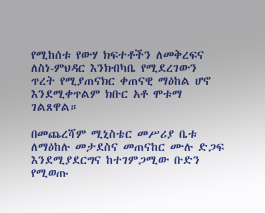የሚከሰቱ የውሃ ክፍተቶችን ለመቅረፍና ለስነ-ምህዳር እንክብካቤ የሚደረገውን ጥረት የሚያጠናክር ቀጠናዊ ማዕከል ሆኖ እንደሚቀጥልም ክቡር አቶ ሞቱማ ገልጸዋል።

በመጨረሻም ሚኒስቴር መሥሪያ ቤቱ ለማዕከሉ መታደስና መጠናከር ሙሉ ድጋፍ እንደሚያደርግና ከተገምጋሚው ቡድን የሚወጡ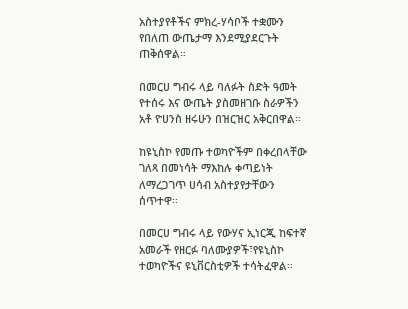አስተያየቶችና ምክረ-ሃሳቦች ተቋሙን የበለጠ ውጤታማ እንደሚያደርጉት ጠቅሰዋል።

በመርሀ ግብሩ ላይ ባለፉት ስድት ዓመት የተሰሩ እና ውጤት ያስመዘገቡ ስራዎችን አቶ ዮሀንስ ዘሩሁን በዝርዝር አቅርበዋል፡፡

ከዩኒስኮ የመጡ ተወካዮችም በቀረበላቸው ገለጻ በመነሳት ማእከሉ ቀጣይነት ለማረጋገጥ ሀሳብ አስተያየታቸውን ሰጥተዋ፡፡

በመርሀ ግብሩ ላይ የውሃና ኢነርጂ ከፍተኛ
አመራች የዘርፉ ባለሙያዎች፣የዩኒስኮ ተወካዮችና ዩኒቨርስቲዎች ተሳትፈዋል፡፡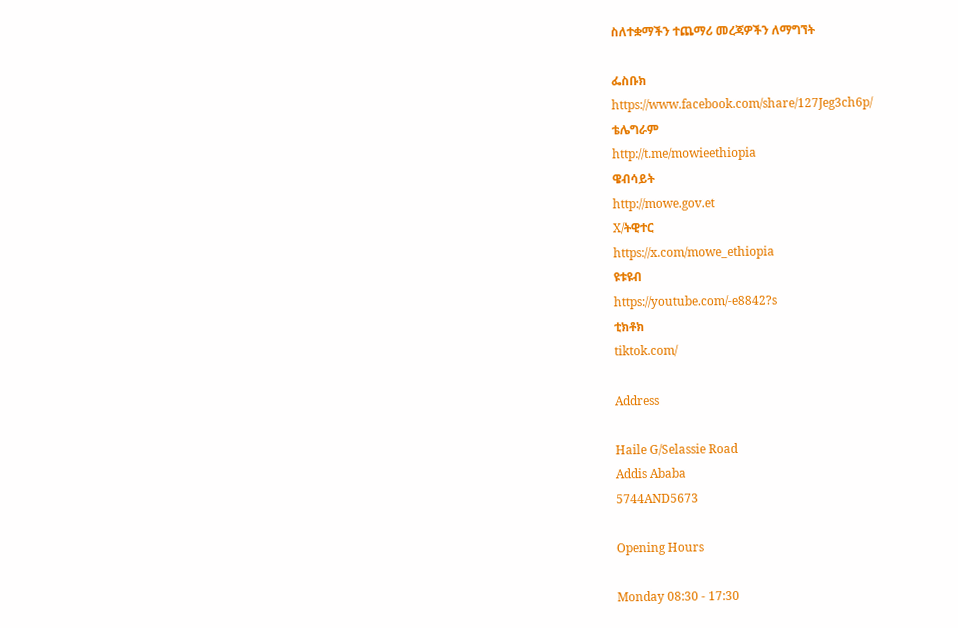ስለተቋማችን ተጨማሪ መረጃዎችን ለማግኘት

ፌስቡክ
https://www.facebook.com/share/127Jeg3ch6p/
ቴሌግራም
http://t.me/mowieethiopia
ዌብሳይት
http://mowe.gov.et
X/ትዊተር
https://x.com/mowe_ethiopia
ዩቱዩብ
https://youtube.com/-e8842?s
ቲክቶክ
tiktok.com/

Address

Haile G/Selassie Road
Addis Ababa
5744AND5673

Opening Hours

Monday 08:30 - 17:30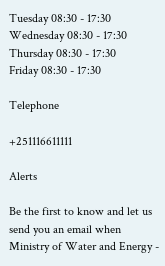Tuesday 08:30 - 17:30
Wednesday 08:30 - 17:30
Thursday 08:30 - 17:30
Friday 08:30 - 17:30

Telephone

+251116611111

Alerts

Be the first to know and let us send you an email when Ministry of Water and Energy -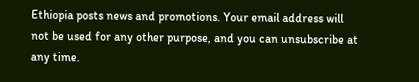Ethiopia posts news and promotions. Your email address will not be used for any other purpose, and you can unsubscribe at any time.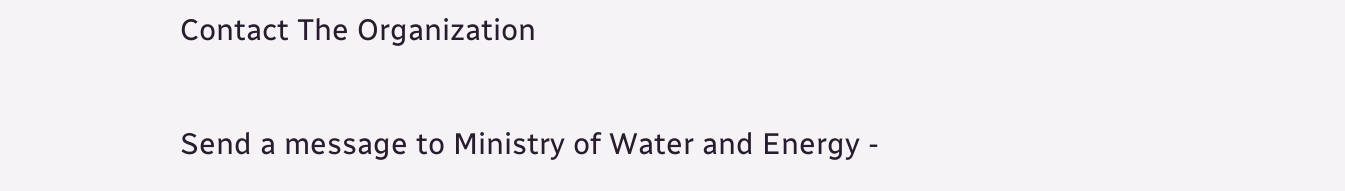Contact The Organization

Send a message to Ministry of Water and Energy -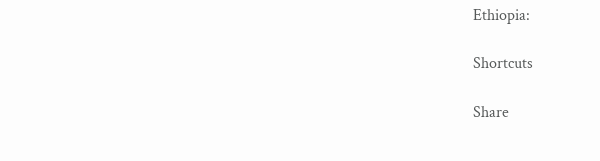Ethiopia:

Shortcuts

Share